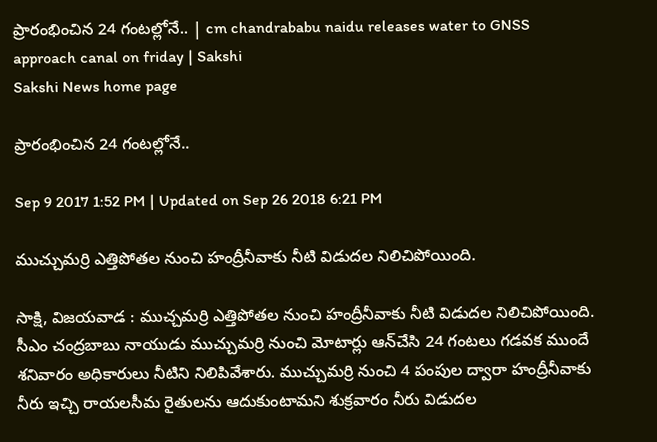ప్రారంభించిన 24 గంటల్లోనే.. | cm chandrababu naidu releases water to GNSS approach canal on friday | Sakshi
Sakshi News home page

ప్రారంభించిన 24 గంటల్లోనే..

Sep 9 2017 1:52 PM | Updated on Sep 26 2018 6:21 PM

ముచ్చుమర్రి ఎత్తిపోతల నుంచి హంద్రీనీవాకు నీటి విడుదల నిలిచిపోయింది.

సాక్షి, విజయవాడ : ముచ్చమర్రి ఎత్తిపోతల నుంచి హంద్రీనీవాకు నీటి విడుదల నిలిచిపోయింది. సీఎం చంద్రబాబు నాయుడు ముచ్చుమర్రి నుంచి మోటార్లు ఆన్‌చేసి 24 గంటలు గడవక ముందే శనివారం అధికారులు నీటిని నిలిపివేశారు. ముచ్చుమర్రి నుంచి 4 పంపుల ద్వారా హంద్రీనీవాకు నీరు ఇచ్చి రాయలసీమ రైతులను ఆదుకుంటామని శుక్రవారం నీరు విడుదల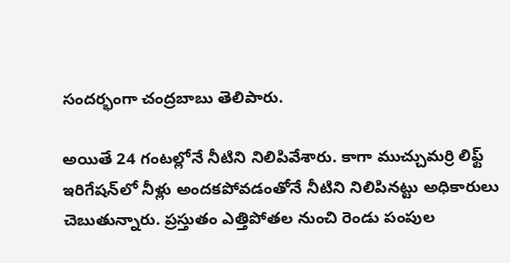సందర్భంగా చంద్రబాబు తెలిపారు.

అయితే 24 గంటల్లోనే నీటిని నిలిపివేశారు. కాగా ముచ్చుమర్రి లిఫ్ట్‌ ఇరిగేషన్‌లో నీళ్లు అందకపోవడంతోనే నీటిని నిలిపినట్టు అధికారులు చెబుతున్నారు. ప్రస్తుతం ఎత్తిపోతల నుంచి రెండు పంపుల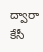ద్వారా కేసీ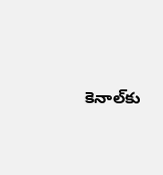కెనాల్‌కు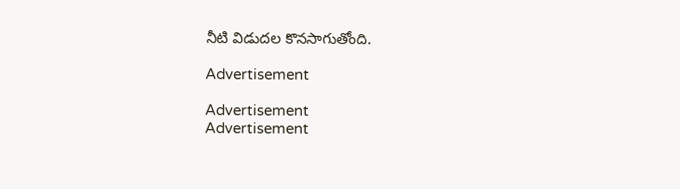నీటి విడుదల కొనసాగుతోంది.

Advertisement

Advertisement
Advertisement